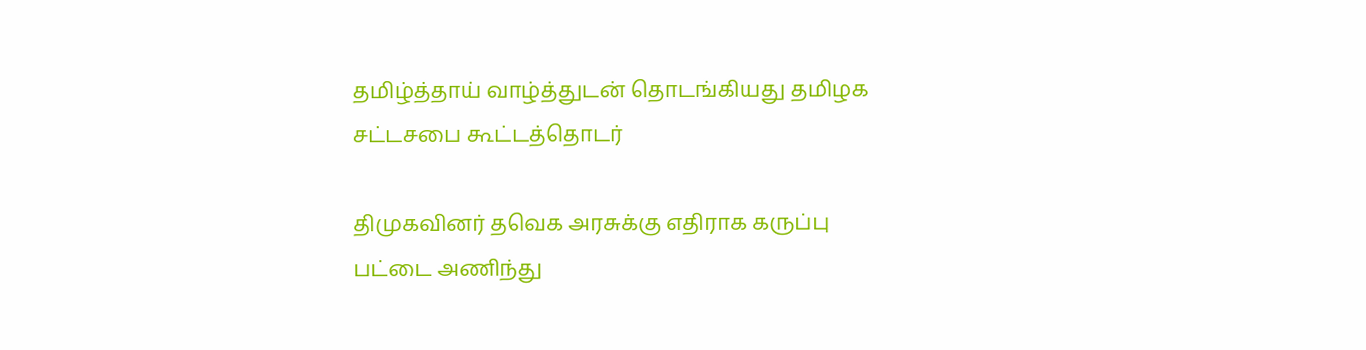தமிழ்த்தாய் வாழ்த்துடன் தொடங்கியது தமிழக சட்டசபை கூட்டத்தொடர்

திமுகவினர் தவெக அரசுக்கு எதிராக கருப்பு பட்டை அணிந்து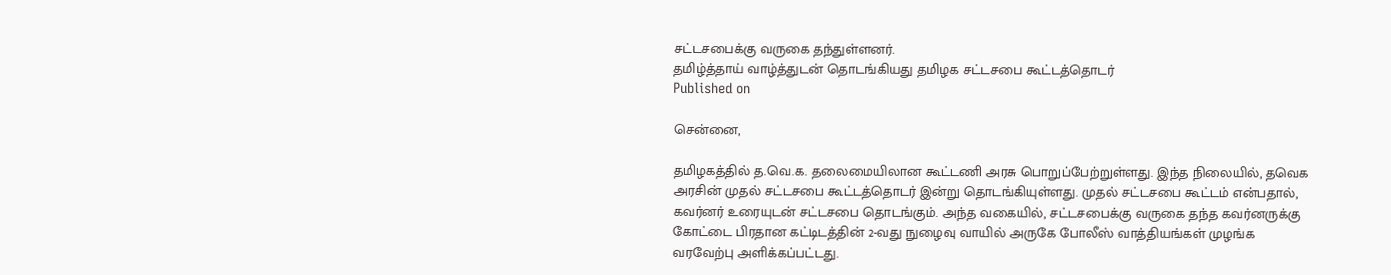சட்டசபைக்கு வருகை தந்துள்ளனர்.
தமிழ்த்தாய் வாழ்த்துடன் தொடங்கியது தமிழக சட்டசபை கூட்டத்தொடர்
Published on

சென்னை,

தமிழகத்தில் த.வெ.க. தலைமையிலான கூட்டணி அரசு பொறுப்பேற்றுள்ளது. இந்த நிலையில், தவெக அரசின் முதல் சட்டசபை கூட்டத்தொடர் இன்று தொடங்கியுள்ளது. முதல் சட்டசபை கூட்டம் என்பதால், கவர்னர் உரையுடன் சட்டசபை தொடங்கும். அந்த வகையில், சட்டசபைக்கு வருகை தந்த கவர்னருக்கு கோட்டை பிரதான கட்டிடத்தின் 2-வது நுழைவு வாயில் அருகே போலீஸ் வாத்தியங்கள் முழங்க வரவேற்பு அளிக்கப்பட்டது.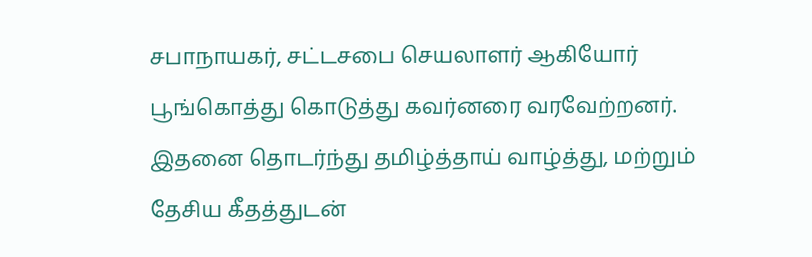சபாநாயகர், சட்டசபை செயலாளர் ஆகியோர் பூங்கொத்து கொடுத்து கவர்னரை வரவேற்றனர். இதனை தொடர்ந்து தமிழ்த்தாய் வாழ்த்து, மற்றும் தேசிய கீதத்துடன்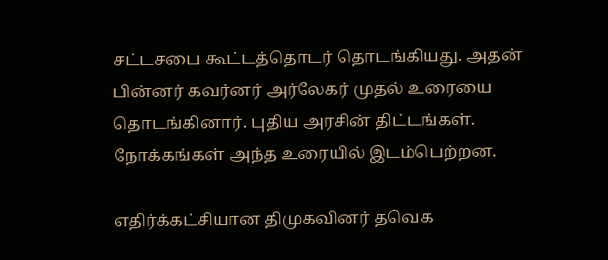சட்டசபை கூட்டத்தொடர் தொடங்கியது. அதன் பின்னர் கவர்னர் அர்லேகர் முதல் உரையை தொடங்கினார். புதிய அரசின் திட்டங்கள். நோக்கங்கள் அந்த உரையில் இடம்பெற்றன.

எதிர்க்கட்சியான திமுகவினர் தவெக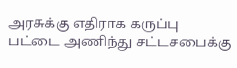அரசுக்கு எதிராக கருப்பு பட்டை அணிந்து சட்டசபைக்கு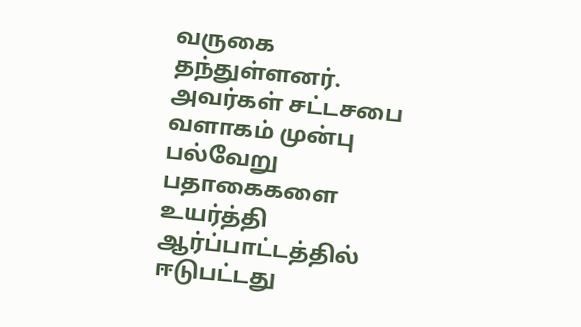வருகை தந்துள்ளனர். அவர்கள் சட்டசபை வளாகம் முன்பு பல்வேறு பதாகைகளை உயர்த்தி ஆர்ப்பாட்டத்தில் ஈடுபட்டது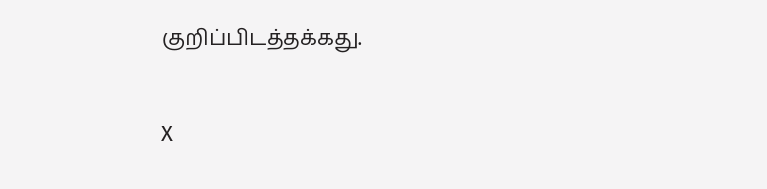குறிப்பிடத்தக்கது.

X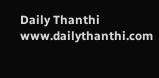Daily Thanthi
www.dailythanthi.com